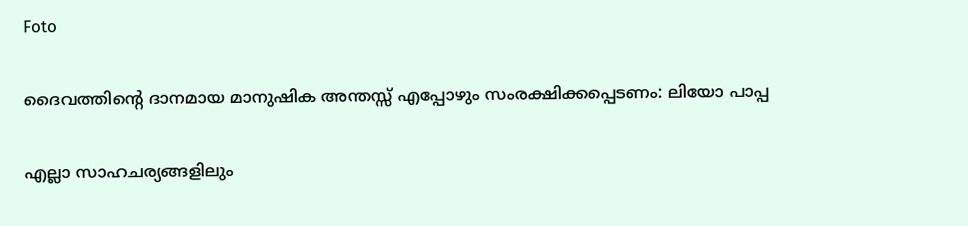Foto

ദൈവത്തിൻ്റെ ദാനമായ മാനുഷിക അന്തസ്സ് എപ്പോഴും സംരക്ഷിക്കപ്പെടണം: ലിയോ പാപ്പ

എല്ലാ സാഹചര്യങ്ങളിലും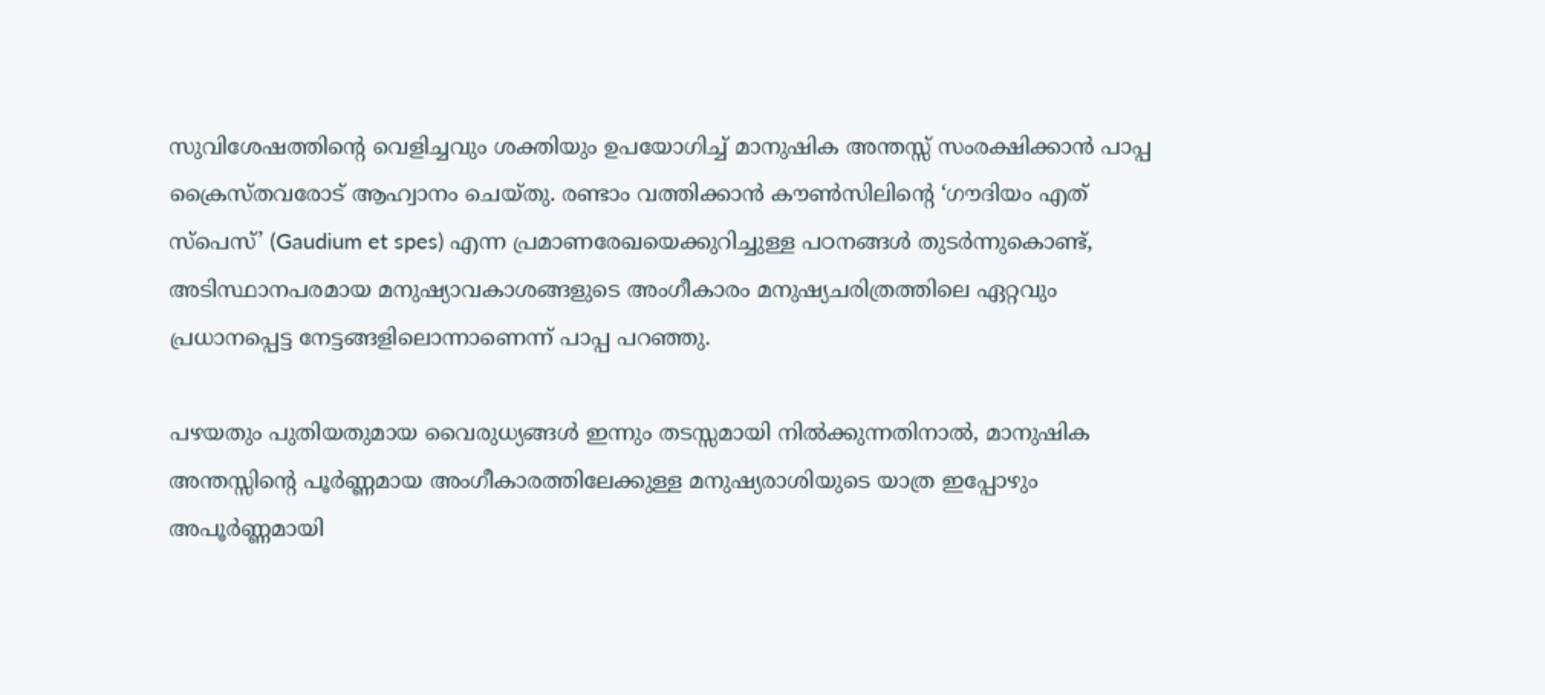സുവിശേഷത്തിൻ്റെ വെളിച്ചവും ശക്തിയും ഉപയോഗിച്ച് മാനുഷിക അന്തസ്സ് സംരക്ഷിക്കാൻ പാപ്പ ക്രൈസ്തവരോട് ആഹ്വാനം ചെയ്തു. രണ്ടാം വത്തിക്കാൻ കൗൺസിലിൻ്റെ ‘ഗൗദിയം എത് സ്പെസ്’ (Gaudium et spes) എന്ന പ്രമാണരേഖയെക്കുറിച്ചുള്ള പഠനങ്ങൾ തുടർന്നുകൊണ്ട്, അടിസ്ഥാനപരമായ മനുഷ്യാവകാശങ്ങളുടെ അംഗീകാരം മനുഷ്യചരിത്രത്തിലെ ഏറ്റവും പ്രധാനപ്പെട്ട നേട്ടങ്ങളിലൊന്നാണെന്ന് പാപ്പ പറഞ്ഞു.

പഴയതും പുതിയതുമായ വൈരുധ്യങ്ങൾ ഇന്നും തടസ്സമായി നിൽക്കുന്നതിനാൽ, മാനുഷിക അന്തസ്സിൻ്റെ പൂർണ്ണമായ അംഗീകാരത്തിലേക്കുള്ള മനുഷ്യരാശിയുടെ യാത്ര ഇപ്പോഴും അപൂർണ്ണമായി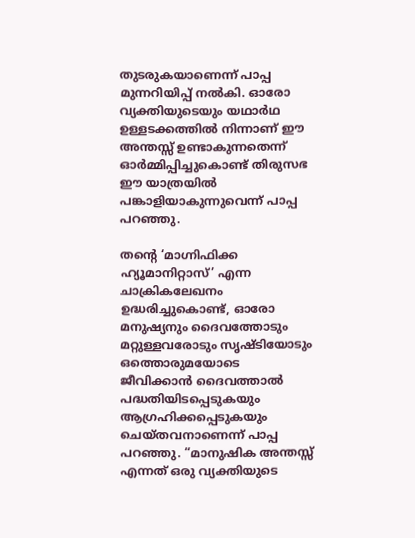തുടരുകയാണെന്ന് പാപ്പ മുന്നറിയിപ്പ് നൽകി. ഓരോ വ്യക്തിയുടെയും യഥാർഥ ഉള്ളടക്കത്തിൽ നിന്നാണ് ഈ അന്തസ്സ് ഉണ്ടാകുന്നതെന്ന് ഓർമ്മിപ്പിച്ചുകൊണ്ട് തിരുസഭ ഈ യാത്രയിൽ പങ്കാളിയാകുന്നുവെന്ന് പാപ്പ പറഞ്ഞു.

തൻ്റെ ‘മാഗ്നിഫിക്ക ഹ്യൂമാനിറ്റാസ്’ എന്ന ചാക്രികലേഖനം ഉദ്ധരിച്ചുകൊണ്ട്, ഓരോ മനുഷ്യനും ദൈവത്തോടും മറ്റുള്ളവരോടും സൃഷ്ടിയോടും ഒത്തൊരുമയോടെ ജീവിക്കാൻ ദൈവത്താൽ പദ്ധതിയിടപ്പെടുകയും ആഗ്രഹിക്കപ്പെടുകയും ചെയ്തവനാണെന്ന് പാപ്പ പറഞ്ഞു. “മാനുഷിക അന്തസ്സ് എന്നത് ഒരു വ്യക്തിയുടെ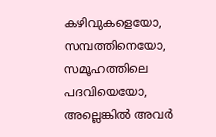കഴിവുകളെയോ, സമ്പത്തിനെയോ, സമൂഹത്തിലെ പദവിയെയോ, അല്ലെങ്കിൽ അവർ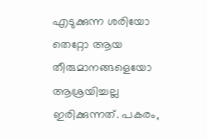എടുക്കുന്ന ശരിയോ തെറ്റോ ആയ തീരുമാനങ്ങളെയോ ആശ്രയിച്ചല്ല ഇരിക്കുന്നത്. പകരം,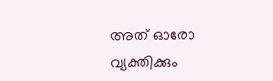അത് ഓരോ വ്യക്തിക്കും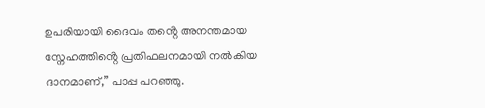ഉപരിയായി ദൈവം തൻ്റെ അനന്തമായ സ്നേഹത്തിൻ്റെ പ്രതിഫലനമായി നൽകിയ ദാനമാണ്,” പാപ്പ പറഞ്ഞു.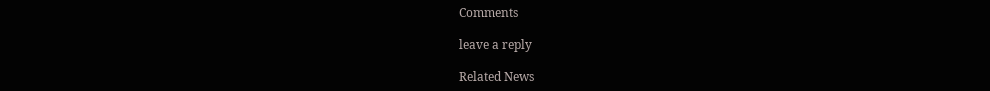Comments

leave a reply

Related News